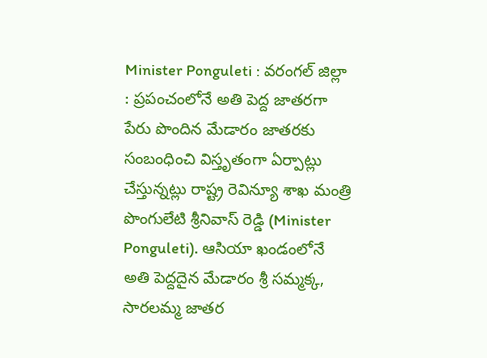Minister Ponguleti : వరంగల్ జిల్లా : ప్రపంచంలోనే అతి పెద్ద జాతరగా పేరు పొందిన మేడారం జాతరకు సంబంధించి విస్తృతంగా ఏర్పాట్లు చేస్తున్నట్లు రాష్ట్ర రెవిన్యూ శాఖ మంత్రి పొంగులేటి శ్రీనివాస్ రెడ్డి (Minister Ponguleti). ఆసియా ఖండంలోనే అతి పెద్దదైన మేడారం శ్రీ సమ్మక్క, సారలమ్మ జాతర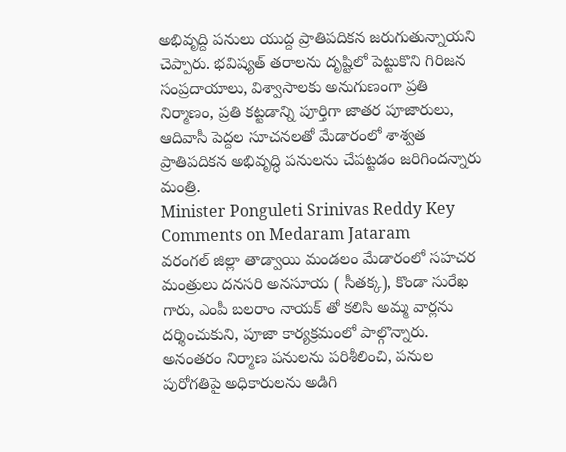అభివృద్ది పనులు యుద్ద ప్రాతిపదికన జరుగుతున్నాయని చెప్పారు. భవిష్యత్ తరాలను దృష్టిలో పెట్టుకొని గిరిజన సంప్రదాయాలు, విశ్వాసాలకు అనుగుణంగా ప్రతి నిర్మాణం, ప్రతి కట్టడాన్ని పూర్తిగా జాతర పూజారులు, ఆదివాసీ పెద్దల సూచనలతో మేడారంలో శాశ్వత ప్రాతిపదికన అభివృద్ధి పనులను చేపట్టడం జరిగిందన్నారు మంత్రి.
Minister Ponguleti Srinivas Reddy Key Comments on Medaram Jataram
వరంగల్ జిల్లా తాడ్వాయి మండలం మేడారంలో సహచర మంత్రులు దనసరి అనసూయ ( సీతక్క), కొండా సురేఖ గారు, ఎంపీ బలరాం నాయక్ తో కలిసి అమ్మ వార్లను దర్శించుకుని, పూజా కార్యక్రమంలో పాల్గొన్నారు. అనంతరం నిర్మాణ పనులను పరిశీలించి, పనుల పురోగతిపై అధికారులను అడిగి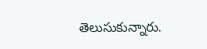తెలుసుకున్నారు.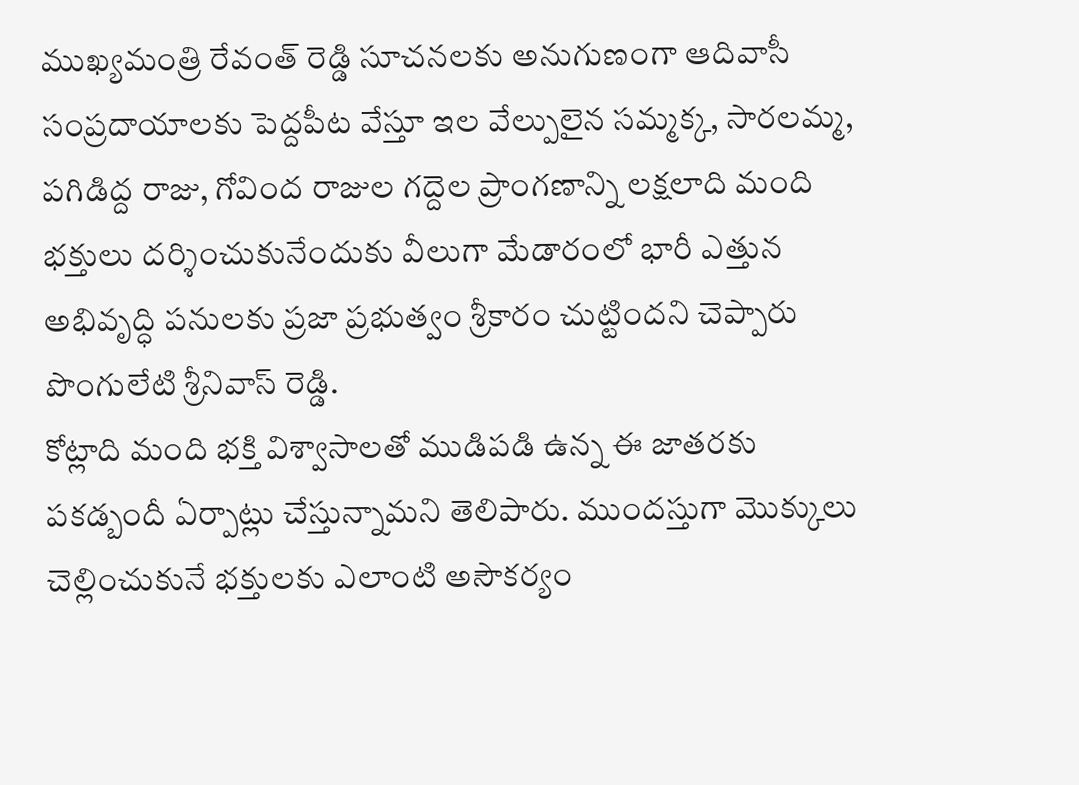ముఖ్యమంత్రి రేవంత్ రెడ్డి సూచనలకు అనుగుణంగా ఆదివాసీ సంప్రదాయాలకు పెద్దపీట వేస్తూ ఇల వేల్పులైన సమ్మక్క, సారలమ్మ, పగిడిద్ద రాజు, గోవింద రాజుల గద్దెల ప్రాంగణాన్ని లక్షలాది మంది భక్తులు దర్శించుకునేందుకు వీలుగా మేడారంలో భారీ ఎత్తున అభివృద్ధి పనులకు ప్రజా ప్రభుత్వం శ్రీకారం చుట్టిందని చెప్పారు పొంగులేటి శ్రీనివాస్ రెడ్డి.
కోట్లాది మంది భక్తి విశ్వాసాలతో ముడిపడి ఉన్న ఈ జాతరకు పకడ్బందీ ఏర్పాట్లు చేస్తున్నామని తెలిపారు. ముందస్తుగా మొక్కులు చెల్లించుకునే భక్తులకు ఎలాంటి అసౌకర్యం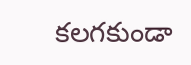కలగకుండా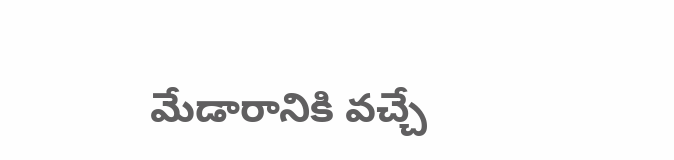మేడారానికి వచ్చే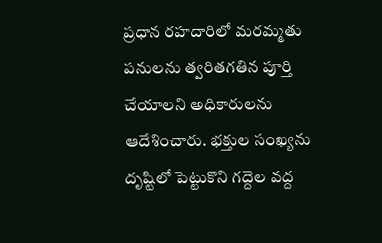ప్రధాన రహదారిలో మరమ్మతు పనులను త్వరితగతిన పూర్తి చేయాలని అధికారులను ఆదేశించారు. భక్తుల సంఖ్యను దృష్టిలో పెట్టుకొని గద్దెల వద్ద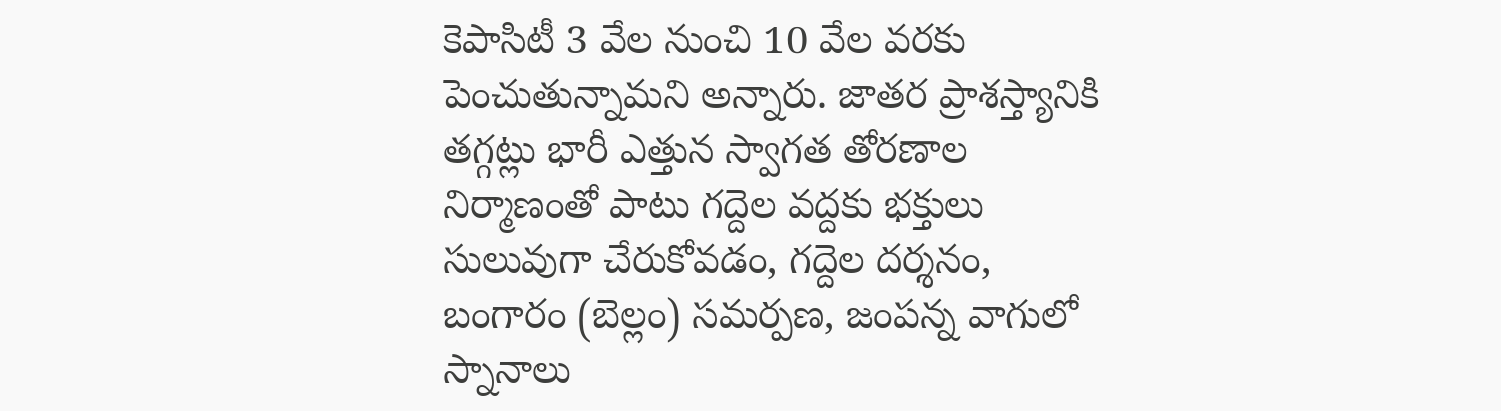కెపాసిటీ 3 వేల నుంచి 10 వేల వరకు పెంచుతున్నామని అన్నారు. జాతర ప్రాశస్త్యానికి తగ్గట్లు భారీ ఎత్తున స్వాగత తోరణాల నిర్మాణంతో పాటు గద్దెల వద్దకు భక్తులు సులువుగా చేరుకోవడం, గద్దెల దర్శనం, బంగారం (బెల్లం) సమర్పణ, జంపన్న వాగులో స్నానాలు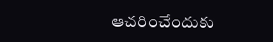ఆచరించేందుకు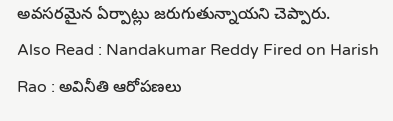అవసరమైన ఏర్పాట్లు జరుగుతున్నాయని చెప్పారు.
Also Read : Nandakumar Reddy Fired on Harish Rao : అవినీతి ఆరోపణలు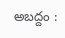అబద్దం :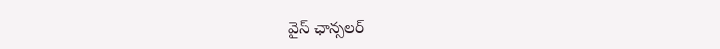వైస్ ఛాన్సలర్